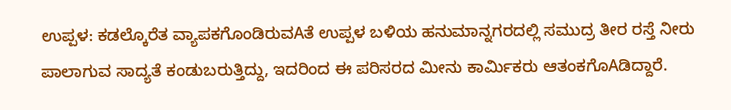ಉಪ್ಪಳ: ಕಡಲ್ಕೊರೆತ ವ್ಯಾಪಕಗೊಂಡಿರುವAತೆ ಉಪ್ಪಳ ಬಳಿಯ ಹನುಮಾನ್ನಗರದಲ್ಲಿ ಸಮುದ್ರ ತೀರ ರಸ್ತೆ ನೀರು ಪಾಲಾಗುವ ಸಾದ್ಯತೆ ಕಂಡುಬರುತ್ತಿದ್ದು, ಇದರಿಂದ ಈ ಪರಿಸರದ ಮೀನು ಕಾರ್ಮಿಕರು ಆತಂಕಗೊAಡಿದ್ದಾರೆ.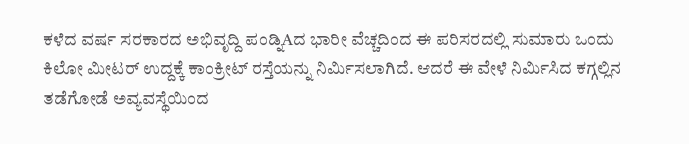ಕಳೆದ ವರ್ಷ ಸರಕಾರದ ಅಭಿವೃದ್ದಿ ಪಂಡ್ನಿAದ ಭಾರೀ ವೆಚ್ಚದಿಂದ ಈ ಪರಿಸರದಲ್ಲಿ ಸುಮಾರು ಒಂದು ಕಿಲೋ ಮೀಟರ್ ಉದ್ದಕ್ಕೆ ಕಾಂಕ್ರೀಟ್ ರಸ್ತೆಯನ್ನು ನಿರ್ಮಿಸಲಾಗಿದೆ. ಆದರೆ ಈ ವೇಳೆ ನಿರ್ಮಿಸಿದ ಕಗ್ಗಲ್ಲಿನ ತಡೆಗೋಡೆ ಅವ್ಯವಸ್ಥೆಯಿಂದ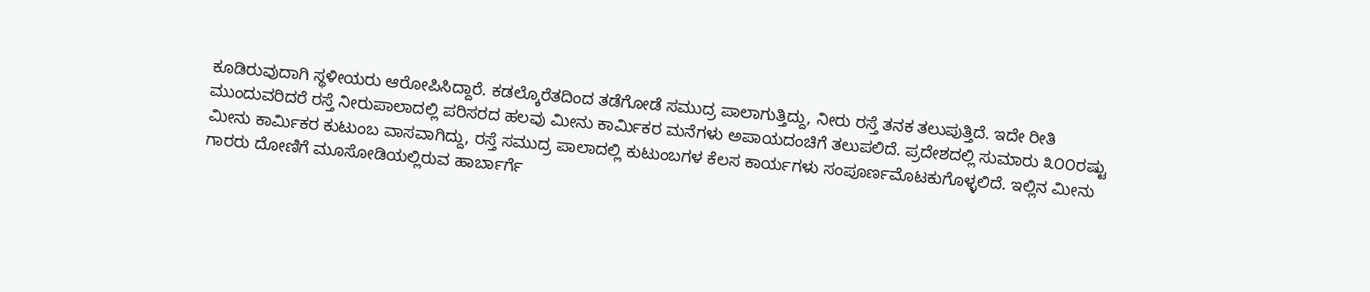ಕೂಡಿರುವುದಾಗಿ ಸ್ಥಳೀಯರು ಆರೋಪಿಸಿದ್ದಾರೆ. ಕಡಲ್ಕೊರೆತದಿಂದ ತಡೆಗೋಡೆ ಸಮುದ್ರ ಪಾಲಾಗುತ್ತಿದ್ದು, ನೀರು ರಸ್ತೆ ತನಕ ತಲುಪುತ್ತಿದೆ. ಇದೇ ರೀತಿ ಮುಂದುವರಿದರೆ ರಸ್ತೆ ನೀರುಪಾಲಾದಲ್ಲಿ ಪರಿಸರದ ಹಲವು ಮೀನು ಕಾರ್ಮಿಕರ ಮನೆಗಳು ಅಪಾಯದಂಚಿಗೆ ತಲುಪಲಿದೆ. ಪ್ರದೇಶದಲ್ಲಿ ಸುಮಾರು ೩೦೦ರಷ್ಟು ಮೀನು ಕಾರ್ಮಿಕರ ಕುಟುಂಬ ವಾಸವಾಗಿದ್ದು, ರಸ್ತೆ ಸಮುದ್ರ ಪಾಲಾದಲ್ಲಿ ಕುಟುಂಬಗಳ ಕೆಲಸ ಕಾರ್ಯಗಳು ಸಂಪೂರ್ಣಮೊಟಕುಗೊಳ್ಳಲಿದೆ. ಇಲ್ಲಿನ ಮೀನು ಗಾರರು ದೋಣಿಗೆ ಮೂಸೋಡಿಯಲ್ಲಿರುವ ಹಾರ್ಬಾರ್ಗೆ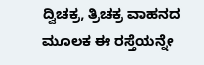ದ್ವಿಚಕ್ರ, ತ್ರಿಚಕ್ರ ವಾಹನದ ಮೂಲಕ ಈ ರಸ್ತೆಯನ್ನೇ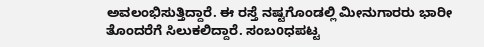ಅವಲಂಭಿಸುತ್ತಿದ್ದಾರೆ. ಈ ರಸ್ತೆ ನಷ್ಟಗೊಂಡಲ್ಲಿ ಮೀನುಗಾರರು ಭಾರೀ ತೊಂದರೆಗೆ ಸಿಲುಕಲಿದ್ದಾರೆ. ಸಂಬoಧಪಟ್ಟ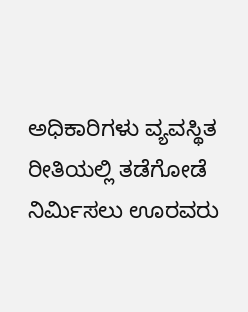ಅಧಿಕಾರಿಗಳು ವ್ಯವಸ್ಥಿತ ರೀತಿಯಲ್ಲಿ ತಡೆಗೋಡೆ ನಿರ್ಮಿಸಲು ಊರವರು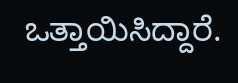ಒತ್ತಾಯಿಸಿದ್ದಾರೆ.